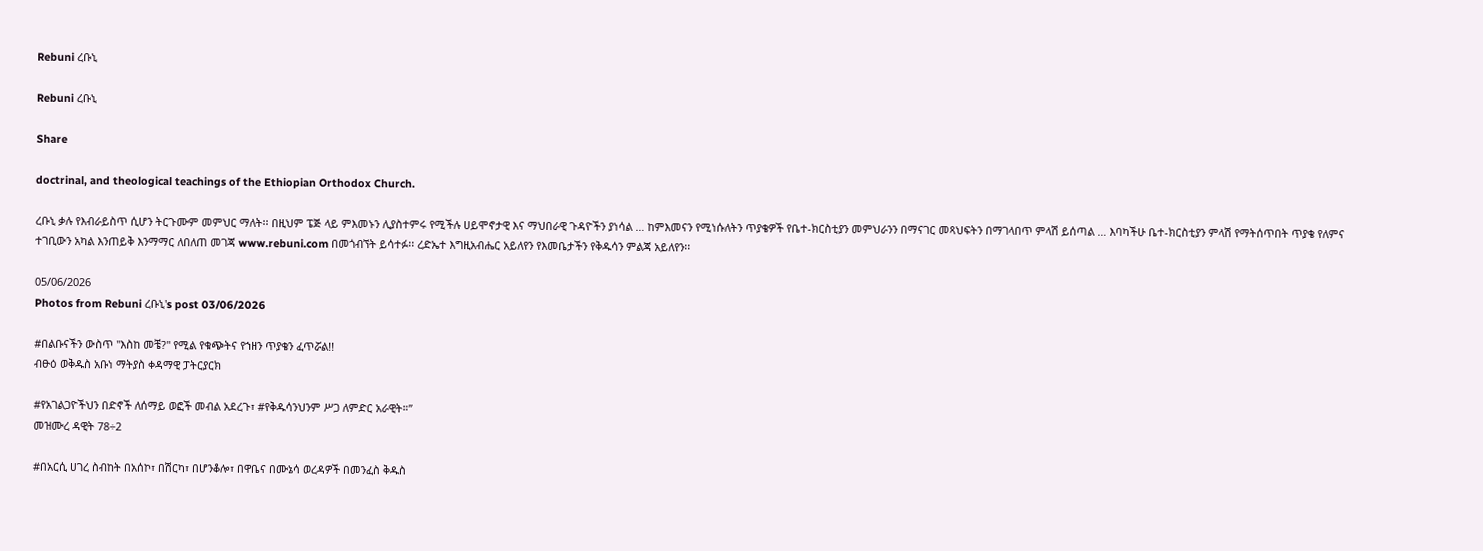Rebuni ረቡኒ

Rebuni ረቡኒ

Share

doctrinal, and theological teachings of the Ethiopian Orthodox Church.

ረቡኒ ቃሉ የእብራይስጥ ሲሆን ትርጉሙም መምህር ማለት፡፡ በዚህም ፔጅ ላይ ምእመኑን ሊያስተምሩ የሚችሉ ሀይሞኖታዊ እና ማህበራዊ ጉዳዮችን ያነሳል … ከምእመናን የሚነሱለትን ጥያቄዎች የቤተ-ክርስቲያን መምህራንን በማናገር መጻህፍትን በማገላበጥ ምላሽ ይሰጣል … እባካችሁ ቤተ-ክርስቲያን ምላሽ የማትሰጥበት ጥያቄ የለምና ተገቢውን አካል እንጠይቅ እንማማር ለበለጠ መገጃ www.rebuni.com በመጎብኘት ይሳተፉ፡፡ ረድኤተ እግዚአብሔር አይለየን የእመቤታችን የቅዱሳን ምልጃ አይለየን፡፡

05/06/2026
Photos from Rebuni ረቡኒ's post 03/06/2026

#በልቡናችን ውስጥ "እስከ መቼ?" የሚል የቁጭትና የኀዘን ጥያቄን ፈጥሯል!!
ብፁዕ ወቅዱስ አቡነ ማትያስ ቀዳማዊ ፓትርያርክ

#የአገልጋዮችህን በድኖች ለሰማይ ወፎች መብል አደረጉ፣ #የቅዱሳንህንም ሥጋ ለምድር አራዊት።”
መዝሙረ ዳዊት 78÷2

#በአርሲ ሀገረ ስብከት በአሰኮ፣ በሽርካ፣ በሆንቆሎ፣ በዋቤና በሙኔሳ ወረዳዎች በመንፈስ ቅዱስ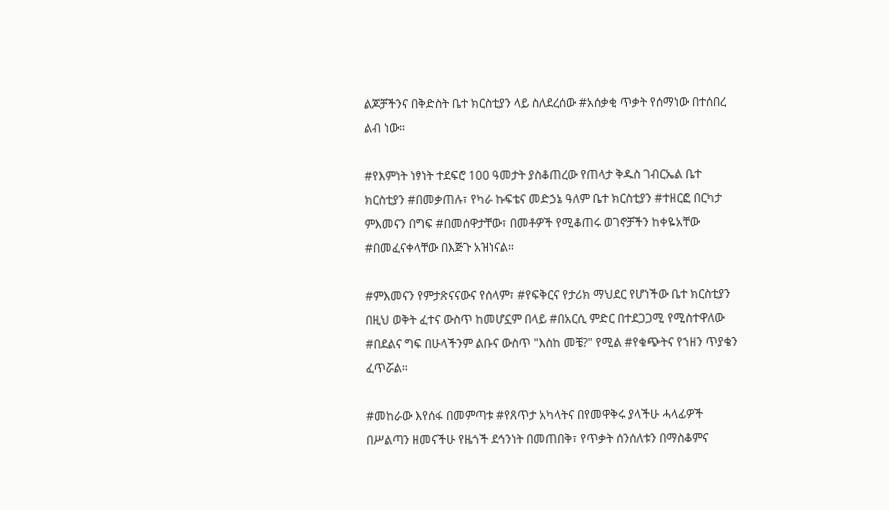ልጆቻችንና በቅድስት ቤተ ክርስቲያን ላይ ስለደረሰው #አሰቃቂ ጥቃት የሰማነው በተሰበረ ልብ ነው።

#የእምነት ነፃነት ተደፍሮ 100 ዓመታት ያስቆጠረው የጠላታ ቅዱስ ገብርኤል ቤተ ክርስቲያን #በመቃጠሉ፣ የካራ ኩፍቴና መድኃኔ ዓለም ቤተ ክርስቲያን #ተዘርፎ በርካታ ምእመናን በግፍ #በመሰዋታቸው፣ በመቶዎች የሚቆጠሩ ወገኖቻችን ከቀዬአቸው #በመፈናቀላቸው በእጅጉ አዝነናል።

#ምእመናን የምታጽናናውና የሰላም፣ #የፍቅርና የታሪክ ማህደር የሆነችው ቤተ ክርስቲያን በዚህ ወቅት ፈተና ውስጥ ከመሆኗም በላይ #በአርሲ ምድር በተደጋጋሚ የሚስተዋለው #በደልና ግፍ በሁላችንም ልቡና ውስጥ "እስከ መቼ?" የሚል #የቁጭትና የኀዘን ጥያቄን ፈጥሯል።

#መከራው እየሰፋ በመምጣቱ #የጸጥታ አካላትና በየመዋቅሩ ያላችሁ ሓላፊዎች በሥልጣን ዘመናችሁ የዜጎች ደኅንነት በመጠበቅ፣ የጥቃት ሰንሰለቱን በማስቆምና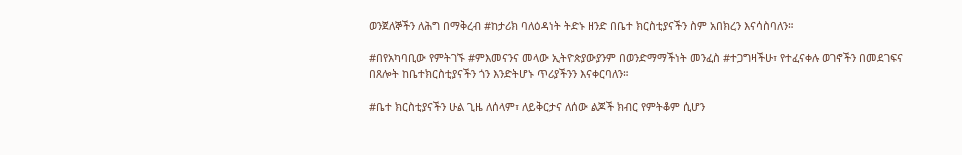ወንጀለኞችን ለሕግ በማቅረብ #ከታሪክ ባለዕዳነት ትድኑ ዘንድ በቤተ ክርስቲያናችን ስም አበክረን እናሳስባለን።

#በየአካባቢው የምትገኙ #ምእመናንና መላው ኢትዮጵያውያንም በወንድማማችነት መንፈስ #ተጋግዛችሁ፣ የተፈናቀሉ ወገኖችን በመደገፍና በጸሎት ከቤተክርስቲያናችን ጎን እንድትሆኑ ጥሪያችንን እናቀርባለን።

#ቤተ ክርስቲያናችን ሁል ጊዜ ለሰላም፣ ለይቅርታና ለሰው ልጆች ክብር የምትቆም ሲሆን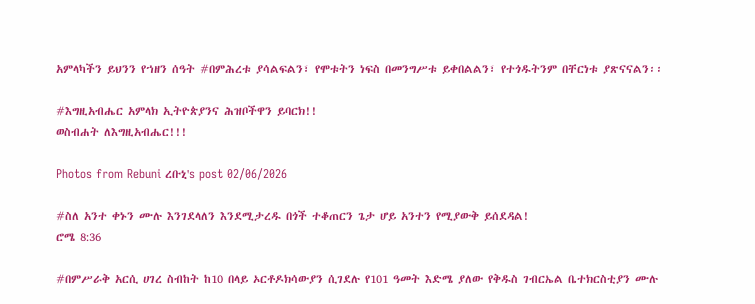አምላካችን ይህንን የኀዘን ሰዓት #በምሕረቱ ያሳልፍልን፣ የሞቱትን ነፍስ በመንግሥቱ ይቀበልልን፣ የተጎዱትንም በቸርነቱ ያጽናናልን፡፡

#እግዚአብሔር አምላክ ኢትዮጵያንና ሕዝቦችዋን ይባርክ!!
ወስብሐት ለእግዚአብሔር!!!

Photos from Rebuni ረቡኒ's post 02/06/2026

#ስለ አንተ ቀኑን ሙሉ እንገደላለን እንደሚታረዱ በጎች ተቆጠርን ጌታ ሆይ አንተን የሚያውቅ ይሰደዳል!
ሮሜ 8:36

#በምሥራቅ አርሲ ሀገረ ስብከት ከ10 በላይ ኦርቶዶክሳውያን ሲገደሉ የ101 ዓመት እድሜ ያለው የቅዱስ ገብርኤል ቤተክርስቲያን ሙሉ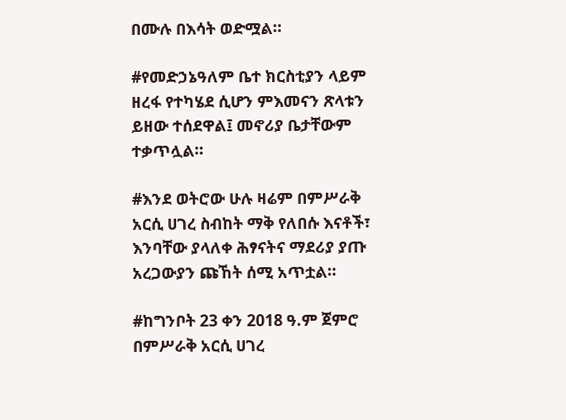በሙሉ በእሳት ወድሟል።

#የመድኃኔዓለም ቤተ ክርስቲያን ላይም ዘረፋ የተካሄደ ሲሆን ምእመናን ጽላቱን ይዘው ተሰደዋል፤ መኖሪያ ቤታቸውም ተቃጥሏል።

#እንደ ወትሮው ሁሉ ዛሬም በምሥራቅ አርሲ ሀገረ ስብከት ማቅ የለበሱ እናቶች፣ እንባቸው ያላለቀ ሕፃናትና ማደሪያ ያጡ አረጋውያን ጩኸት ሰሚ አጥቷል።

#ከግንቦት 23 ቀን 2018 ዓ.ም ጀምሮ በምሥራቅ አርሲ ሀገረ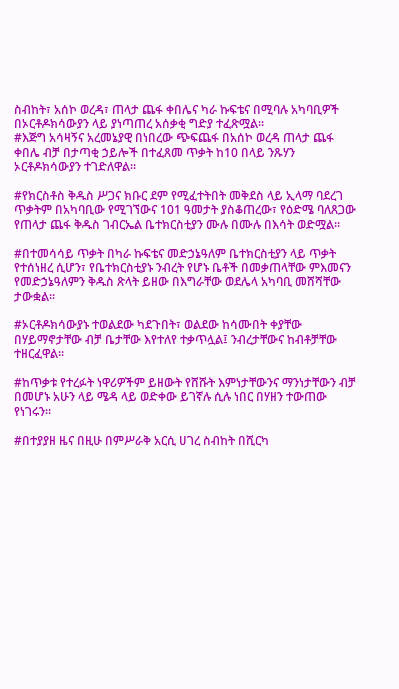ስብከት፣ አሰኮ ወረዳ፣ ጠላታ ጨፋ ቀበሌና ካራ ኩፍቴና በሚባሉ አካባቢዎች በኦርቶዶክሳውያን ላይ ያነጣጠረ አሰቃቂ ግድያ ተፈጽሟል።
#እጅግ አሳዛኝና አረመኔያዊ በነበረው ጭፍጨፋ በአሰኮ ወረዳ ጠላታ ጨፋ ቀበሌ ብቻ በታጣቂ ኃይሎች በተፈጸመ ጥቃት ከ10 በላይ ንጹሃን ኦርቶዶክሳውያን ተገድለዋል።

#የክርስቶስ ቅዱስ ሥጋና ክቡር ደም የሚፈተትበት መቅደስ ላይ ኢላማ ባደረገ ጥቃትም በአካባቢው የሚገኘውና 101 ዓመታት ያስቆጠረው፣ የዕድሜ ባለጸጋው የጠላታ ጨፋ ቅዱስ ገብርኤል ቤተክርስቲያን ሙሉ በሙሉ በእሳት ወድሟል።

#በተመሳሳይ ጥቃት በካራ ኩፍቴና መድኃኔዓለም ቤተክርስቲያን ላይ ጥቃት የተሰነዘረ ሲሆን፣ የቤተክርስቲያኑ ንብረት የሆኑ ቤቶች በመቃጠላቸው ምእመናን የመድኃኔዓለምን ቅዱስ ጽላት ይዘው በእግራቸው ወደሌላ አካባቢ መሸሻቸው ታውቋል።

#ኦርቶዶክሳውያኑ ተወልደው ካደጉበት፣ ወልደው ከሳሙበት ቀያቸው በሃይማኖታቸው ብቻ ቤታቸው እየተለየ ተቃጥሏል፤ ንብረታቸውና ከብቶቻቸው ተዘርፈዋል።

#ከጥቃቱ የተረፉት ነዋሪዎችም ይዘውት የሸሹት እምነታቸውንና ማንነታቸውን ብቻ በመሆኑ አሁን ላይ ሜዳ ላይ ወድቀው ይገኛሉ ሲሉ ነበር በሃዘን ተውጠው የነገሩን።

#በተያያዘ ዜና በዚሁ በምሥራቅ አርሲ ሀገረ ስብከት በሺርካ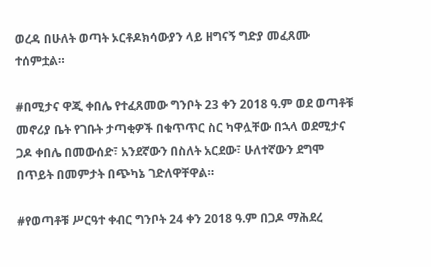ወረዳ በሁለት ወጣት ኦርቶዶክሳውያን ላይ ዘግናኝ ግድያ መፈጸሙ ተሰምቷል።

#በሚታና ዋጂ ቀበሌ የተፈጸመው ግንቦት 23 ቀን 2018 ዓ.ም ወደ ወጣቶቹ መኖሪያ ቤት የገቡት ታጣቂዎች በቁጥጥር ስር ካዋሏቸው በኋላ ወደሚታና ጋዶ ቀበሌ በመውሰድ፣ አንደኛውን በስለት አርደው፣ ሁለተኛውን ደግሞ በጥይት በመምታት በጭካኔ ገድለዋቸዋል።

#የወጣቶቹ ሥርዓተ ቀብር ግንቦት 24 ቀን 2018 ዓ.ም በጋዶ ማሕደረ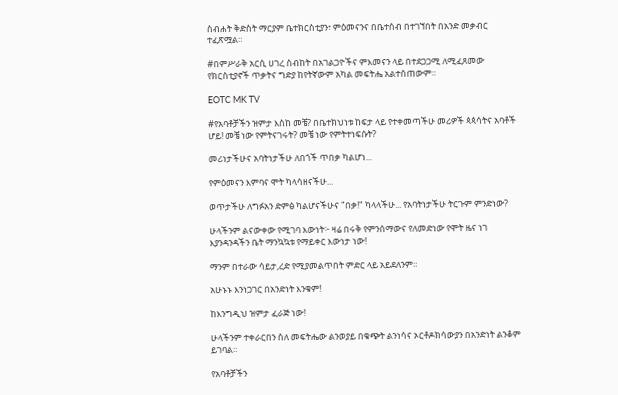ስብሐት ቅድስት ማርያም ቤተክርስቲያን፣ ምዕመናንና በቤተሰብ በተገኘበት በአንድ መቃብር ተፈጽሟል።

#በምሥራቅ አርሲ ሀገረ ስብከት በአገልጋዮችና ምእመናን ላይ በተደጋጋሚ ለሚፈጸመው የክርስቲያኖች ጥቃትና ግድያ ከየትኛውም አካል መፍትሔ አልተሰጠውም።

EOTC MK TV

#የአባቶቻችን ዝምታ እስከ መቼ? በቤተክህነቱ ከፍታ ላይ የተቀመጣችሁ መሪዎች ጳጳሳትና አባቶች ሆይ! መቼ ነው የምትናገሩት? መቼ ነው የምትተነፍሱት?

መሪነታችሁና አባትነታችሁ ለበጎች ጥበቃ ካልሆነ...

የምዕመናን እምባና ሞት ካላሳዘናችሁ...

ወጥታችሁ ለግፉአን ድምፅ ካልሆናችሁና "በቃ!" ካላላችሁ... የአባትነታችሁ ትርጉም ምንድነው?

ሁላችንም ልናውቀው የሚገባ እውነት፦ ዛሬ በሩቅ የምንሰማውና የለመድነው የሞት ዜና ነገ እያንዳንዳችን ቤት ማንኳኳቱ የማይቀር እውነታ ነው!

ማንም በተራው ሳይታ,ረድ የሚያመልጥበት ምድር ላይ አይደለንም።

አሁኑኑ እንነጋገር በአንድነት እንቁም!

ከእንግዲህ ዝምታ ፈራጅ ነው!

ሁላችንም ተቀራርበን ስለ መፍትሔው ልንወያይ በቁጭት ልንነሳና ኦርቶዶክሳውያን በአንድነት ልንቆም ይገባል።

የአባቶቻችን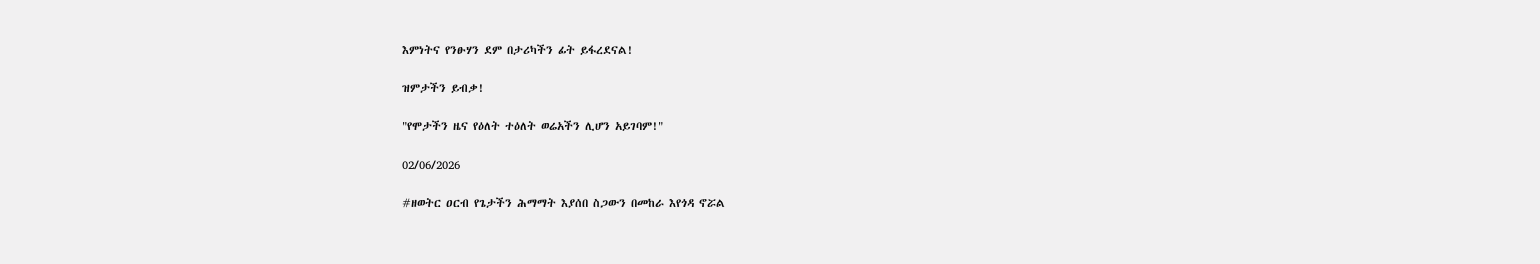እምነትና የንፁሃን ደም በታሪካችን ፊት ይፋረደናል!

ዝምታችን ይብቃ!

"የሞታችን ዜና የዕለት ተዕለት ወሬአችን ሊሆን አይገባም!"

02/06/2026

#ዘወትር ዐርብ የጌታችን ሕማማት እያሰበ ስጋውን በመከራ እየጎዳ ኖሯል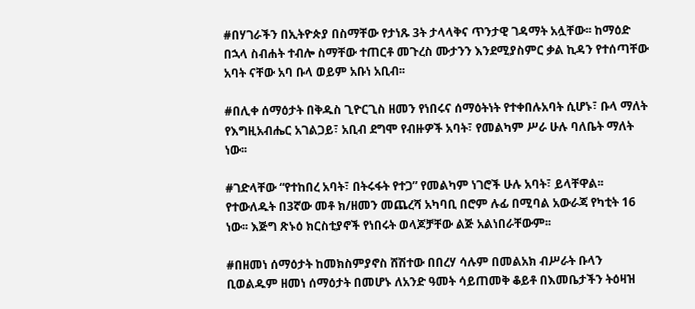#በሃገራችን በኢትዮጵያ በስማቸው የታነጹ 3ት ታላላቅና ጥንታዊ ገዳማት አሏቸው፡፡ ከማዕድ በኋላ ስብሐት ተብሎ ስማቸው ተጠርቶ መጉረስ ሙታንን እንደሚያስምር ቃል ኪዳን የተሰጣቸው አባት ናቸው አባ ቡላ ወይም አቡነ አቢብ፡፡

#በሊቀ ሰማዕታት በቅዱስ ጊዮርጊስ ዘመን የነበሩና ሰማዕትነት የተቀበሉአባት ሲሆኑ፣ ቡላ ማለት የእግዚአብሔር አገልጋይ፣ አቢብ ደግሞ የብዙዎች አባት፣ የመልካም ሥራ ሁሉ ባለቤት ማለት ነው፡፡

#ገድላቸው “የተከበረ አባት፣ በትሩፋት የተጋ” የመልካም ነገሮች ሁሉ አባት፣ ይላቸዋል፡፡ የተውለዱት በ3ኛው መቶ ክ/ዘመን መጨረሻ አካባቢ በሮም ሉፊ በሚባል አውራጃ የካቲት 16 ነው፡፡ እጅግ ጽኑዕ ክርስቲያኖች የነበሩት ወላጆቻቸው ልጅ አልነበራቸውም፡፡

#በዘመነ ሰማዕታት ከመክስምያኖስ ሸሽተው በበረሃ ሳሉም በመልአክ ብሥራት ቡላን ቢወልዱም ዘመነ ሰማዕታት በመሆኑ ለአንድ ዓመት ሳይጠመቅ ቆይቶ በእመቤታችን ትዕዛዝ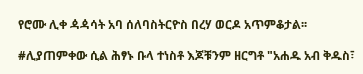የሮሙ ሊቀ ዻዻሳት አባ ሰለባስትርዮስ በረሃ ወርዶ አጥምቆታል፡፡

#ሊያጠምቀው ሲል ሕፃኑ ቡላ ተነስቶ እጆቹንም ዘርግቶ "አሐዱ አብ ቅዱስ፣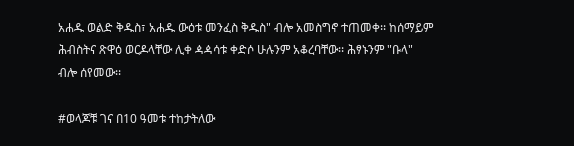አሐዱ ወልድ ቅዱስ፣ አሐዱ ውዕቱ መንፈስ ቅዱስ" ብሎ አመስግኖ ተጠመቀ፡፡ ከሰማይም ሕብስትና ጽዋዕ ወርዶላቸው ሊቀ ዻዻሳቱ ቀድሶ ሁሉንም አቆረባቸው፡፡ ሕፃኑንም "ቡላ" ብሎ ሰየመው፡፡

#ወላጆቹ ገና በ10 ዓመቱ ተከታትለው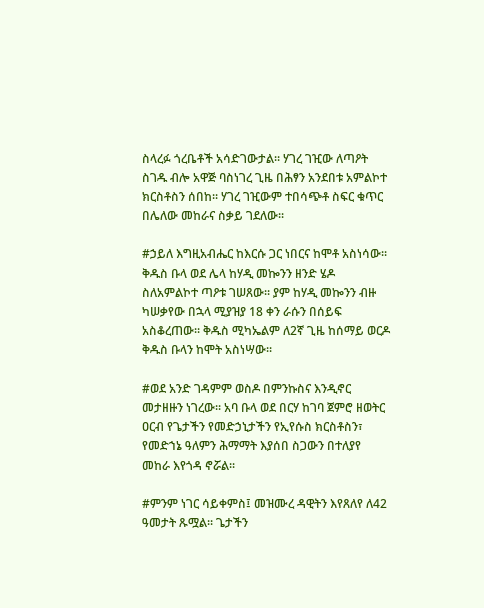ስላረፉ ጎረቤቶች አሳድገውታል፡፡ ሃገረ ገዢው ለጣዖት ስገዱ ብሎ አዋጅ ባስነገረ ጊዜ በሕፃን አንደበቱ አምልኮተ ክርስቶስን ሰበከ፡፡ ሃገረ ገዢውም ተበሳጭቶ ስፍር ቁጥር በሌለው መከራና ስቃይ ገደለው፡፡

#ኃይለ እግዚአብሔር ከእርሱ ጋር ነበርና ከሞቶ አስነሳው፡፡ ቅዱስ ቡላ ወደ ሌላ ከሃዲ መኰንን ዘንድ ሄዶ ስለአምልኮተ ጣዖቱ ገሠጸው፡፡ ያም ከሃዲ መኰንን ብዙ ካሠቃየው በኋላ ሚያዝያ 18 ቀን ራሱን በሰይፍ አስቆረጠው፡፡ ቅዱስ ሚካኤልም ለ2ኛ ጊዜ ከሰማይ ወርዶ ቅዱስ ቡላን ከሞት አስነሣው፡፡

#ወደ አንድ ገዳምም ወስዶ በምንኩስና እንዲኖር መታዘዙን ነገረው፡፡ አባ ቡላ ወደ በርሃ ከገባ ጀምሮ ዘወትር ዐርብ የጌታችን የመድኃኒታችን የኢየሱስ ክርስቶስን፣ የመድኀኔ ዓለምን ሕማማት እያሰበ ስጋውን በተለያየ መከራ እየጎዳ ኖሯል፡፡

#ምንም ነገር ሳይቀምስ፤ መዝሙረ ዳዊትን እየጸለየ ለ42 ዓመታት ጹሟል፡፡ ጌታችን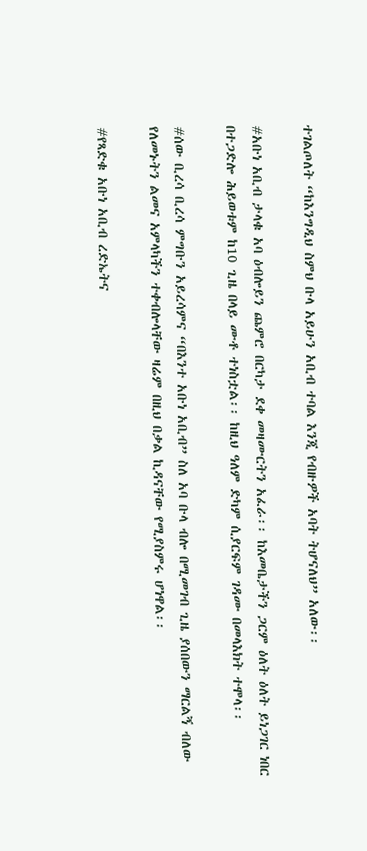ተገልጦለት “ከእንግዲህ ስምህ ቡላ አይሁን አቢብ ተባል እንጂ የብዙዎች አባት ትሆናለህ” አለው፡፡

#አቡነ አቢብ ታላቁ አባ ዕብሎይን ጨምሮ በርካታ ደቀ መዛሙርትን አፈራ፡፡ ከእመቤታችን ጋርም ዕለት ዕለት ይነጋገር ነበር በተጋድሎ ሕይወቱም ከ10 ጊዜ በላይ ሙቶ ተነስቷል፡፡ ከዚህ ዓለም ድካም ሲያርፍም ገዳሙ በመላእክት ተሞላ፡፡

#ሰው ቢረሳ ቢረሳ ምግቡን አይረሳምና “በእንተ አቡነ አቢብ” ስለ አባ ቡላ ብሎ በሚመገብ ጊዜ ያሰበውን ማርልኝ ብለው የለመኑትን ልመና አምላካችን ተቀብሎላቸው ዛሬም በዚህ በቃል ኪዳናቸው የሚያስምሩ ሆነዋል፡፡

#የጻድቁ አቡነ አቢብ ረድኤትና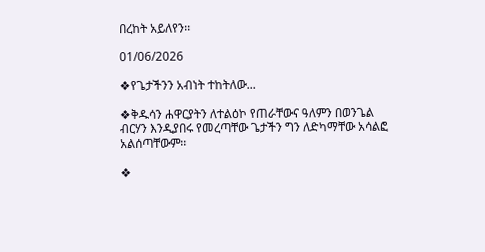በረከት አይለየን፡፡

01/06/2026

❖የጌታችንን አብነት ተከትለው...

❖ቅዱሳን ሐዋርያትን ለተልዕኮ የጠራቸውና ዓለምን በወንጌል ብርሃን እንዲያበሩ የመረጣቸው ጌታችን ግን ለድካማቸው አሳልፎ አልሰጣቸውም፡፡

❖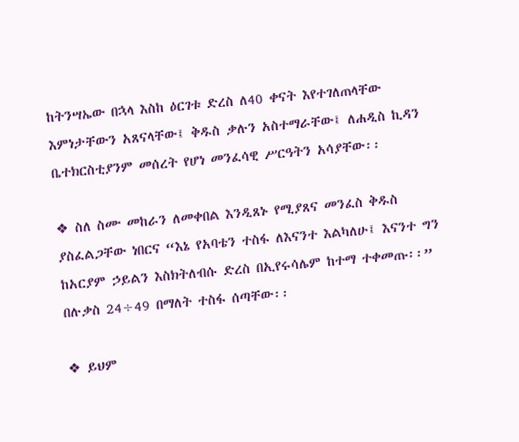ከትንሣኤው በኋላ እስከ ዕርገቱ ድረስ ለ40 ቀናት እየተገለጠላቸው እምነታቸውን አጸናላቸው፤ ቅዱስ ቃሉን አስተማራቸው፤ ለሐዲስ ኪዳን ቤተክርስቲያንም መሰረት የሆነ መንፈሳዊ ሥርዓትን አሳያቸው፡፡

❖ ስለ ስሙ መከራን ለመቀበል እንዲጸኑ የሚያጸና መንፈስ ቅዱስ ያስፈልጋቸው ነበርና “እኔ የአባቴን ተስፋ ለእናንተ እልካለሁ፤ እናንተ ግን ከአርያም ኃይልን እስክትለብሱ ድረስ በኢየሩሳሌም ከተማ ተቀመጡ፡፡” በሉቃስ 24÷49 በማለት ተስፋ ሰጣቸው፡፡

❖ ይህም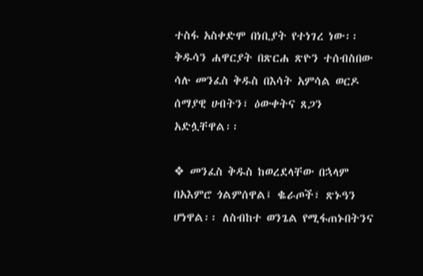ተስፋ አስቀድሞ በነቢያት የተነገረ ነው፡፡
ቅዱሳን ሐዋርያት በጽርሐ ጽዮን ተሰብስበው ሳሉ መንፈስ ቅዱስ በእሳት አምሳል ወርዶ ሰማያዊ ሀብትን፣ ዕውቀትና ጸጋን አድሏቸዋል፡፡

❖ መንፈስ ቅዱስ ከወረደላቸው በኋላም በአእምሮ ጎልምሰዋል፤ ቈራጦች፣ ጽኑዓን ሆነዋል፡፡ ለስብከተ ወንጌል የሚፋጠኑበትንና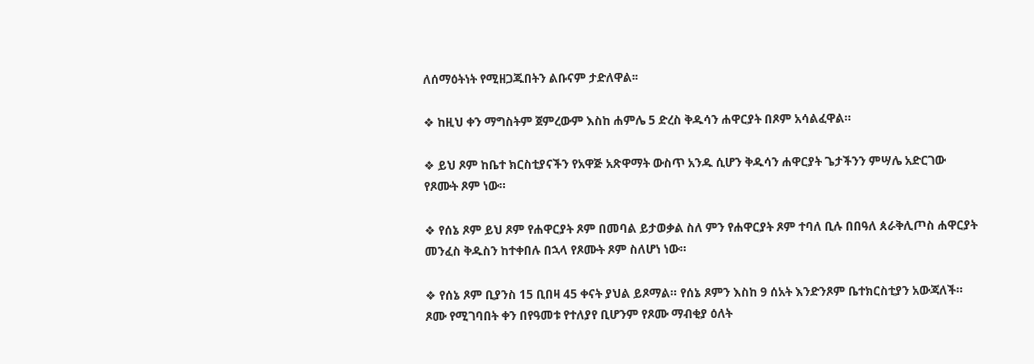ለሰማዕትነት የሚዘጋጁበትን ልቡናም ታድለዋል፡፡

❖ ከዚህ ቀን ማግስትም ጀምረውም እስከ ሐምሌ 5 ድረስ ቅዱሳን ሐዋርያት በጾም አሳልፈዋል።

❖ ይህ ጾም ከቤተ ክርስቲያናችን የአዋጅ አጽዋማት ውስጥ አንዱ ሲሆን ቅዱሳን ሐዋርያት ጌታችንን ምሣሌ አድርገው የጾሙት ጾም ነው።

❖ የሰኔ ጾም ይህ ጾም የሐዋርያት ጾም በመባል ይታወቃል ስለ ምን የሐዋርያት ጾም ተባለ ቢሉ በበዓለ ጰራቅሊጦስ ሐዋርያት መንፈስ ቅዱስን ከተቀበሉ በኋላ የጾሙት ጾም ስለሆነ ነው።

❖ የሰኔ ጾም ቢያንስ 15 ቢበዛ 45 ቀናት ያህል ይጾማል። የሰኔ ጾምን እስከ 9 ሰአት እንድንጾም ቤተክርስቲያን አውጃለች። ጾሙ የሚገባበት ቀን በየዓመቱ የተለያየ ቢሆንም የጾሙ ማብቂያ ዕለት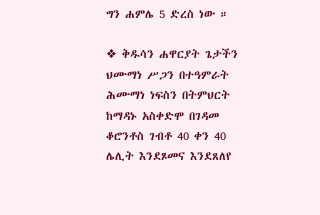ግን ሐምሌ 5 ድረስ ነው ።

❖ ቅዱሳን ሐዋርያት ጌታችን ህሙማነ ሥጋን በተዓምራት ሕሙማነ ነፍስን በትምህርት ከማዳኑ አስቀድሞ በገዳመ ቆሮንቶስ ገብቶ 40 ቀን 40 ሌሊት እንደጾመና እንደጸለየ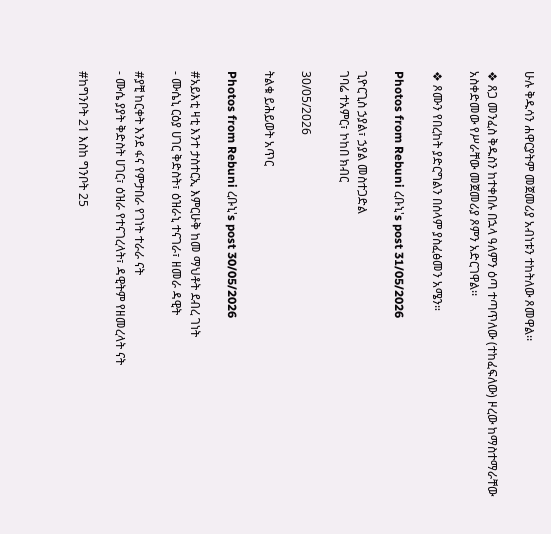ሁሉ ቅዱሳን ሐዋርያትም መጀመሪያ አብነቱን ተከትለው ጾመዋል፡፡

❖ ጸጋ መንፈስ ቅዱስን ከተቀበሉ በኋላ ዓለምን ዕጣ ተጣጥለው (ተከፈፍለው) ዞረው ከማስተማራቸው አስቀድመው የሥራቸው መጀመሪያ ጾምን አድርገዋል፡፡

❖ ጾሙን የበረከት ያድርግልን በሰላም ያስፈፅመን አሜን።

Photos from Rebuni ረቡኒ's post 31/05/2026

ጊዮርጊስ ኃያል፣ ኃያል መስተጋድል
ገባሬ ተአምር፣ ኮከበ ክብር

30/05/2026

ትልቁ ይሕይወት አጥር

Photos from Rebuni ረቡኒ's post 30/05/2026

#አይእቲ ዛቲ እንተ ታስተርኢ እምርሁቅ ከመ ማህቶት ደብረ ገነት
- ሙሴኒ ርዕያ ሀገር ቅድስት፣ ዕዝራኒ ተናገራ፣ ዘመራ ዳዊት

#ያቺ ከርቀት እንደ ፋና የምታበራ የገነት ተራራ ናት
- ሙሴ ያያት ቅድስት ሀገር፣ ዕዝራ የተናገረላት፣ ዳዊትም የዘመረላት ናት

#ከግንቦት 21 እስከ ግንቦት 25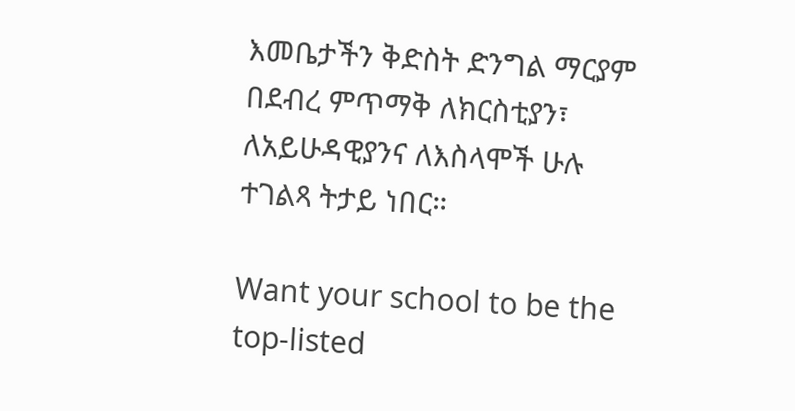እመቤታችን ቅድስት ድንግል ማርያም በደብረ ምጥማቅ ለክርስቲያን፣ ለአይሁዳዊያንና ለእስላሞች ሁሉ ተገልጻ ትታይ ነበር።

Want your school to be the top-listed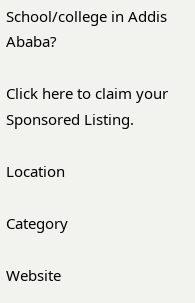School/college in Addis Ababa?

Click here to claim your Sponsored Listing.

Location

Category

Website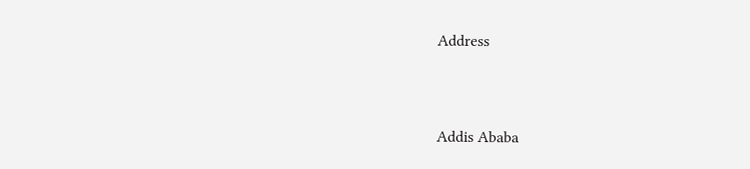Address


Addis Ababa